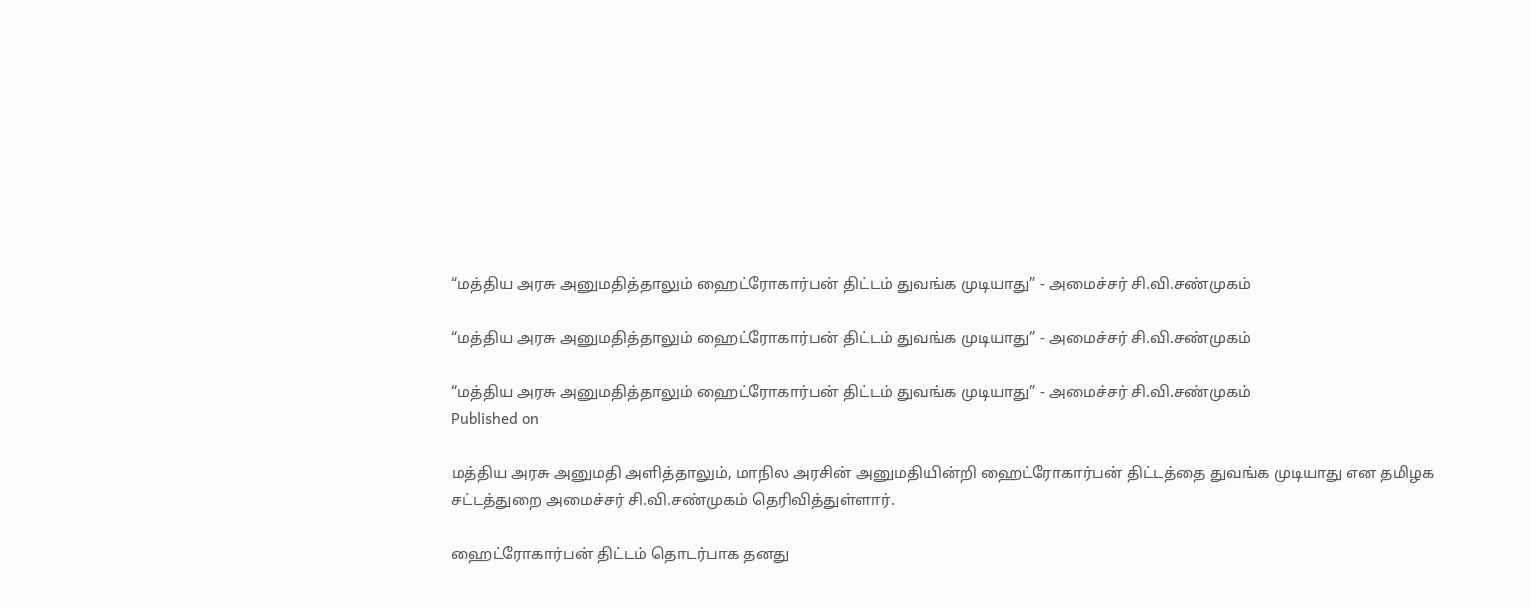“மத்திய அரசு அனுமதித்தாலும் ஹைட்ரோகார்பன் திட்டம் துவங்க முடியாது” - அமைச்சர் சி.வி.சண்முகம்

“மத்திய அரசு அனுமதித்தாலும் ஹைட்ரோகார்பன் திட்டம் துவங்க முடியாது” - அமைச்சர் சி.வி.சண்முகம்

“மத்திய அரசு அனுமதித்தாலும் ஹைட்ரோகார்பன் திட்டம் துவங்க முடியாது” - அமைச்சர் சி.வி.சண்முகம்
Published on

மத்திய அரசு அனுமதி அளித்தாலும், மாநில அரசின் அனுமதியின்றி ஹைட்ரோகார்பன் திட்டத்தை துவங்க முடியாது என தமிழக சட்டத்துறை அமைச்சர் சி.வி.சண்முகம் தெரிவித்துள்ளார்.

ஹைட்ரோகார்பன் திட்டம் தொடர்பாக தனது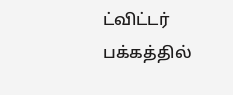ட்விட்டர் பக்கத்தில்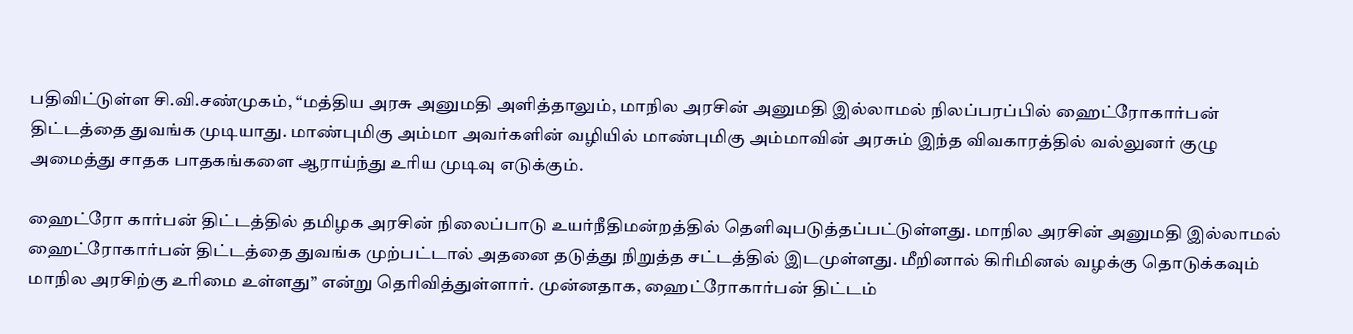பதிவிட்டுள்ள சி.வி.சண்முகம், “மத்திய அரசு அனுமதி அளித்தாலும், மாநில அரசின் அனுமதி இல்லாமல் நிலப்பரப்பில் ஹைட்ரோகார்பன் திட்டத்தை துவங்க முடியாது. மாண்புமிகு அம்மா அவர்களின் வழியில் மாண்புமிகு அம்மாவின் அரசும் இந்த விவகாரத்தில் வல்லுனர் குழு அமைத்து சாதக பாதகங்களை ஆராய்ந்து உரிய முடிவு எடுக்கும்.

ஹைட்ரோ கார்பன் திட்டத்தில் தமிழக அரசின் நிலைப்பாடு உயர்நீதிமன்றத்தில் தெளிவுபடுத்தப்பட்டுள்ளது. மாநில அரசின் அனுமதி இல்லாமல் ஹைட்ரோகார்பன் திட்டத்தை துவங்க முற்பட்டால் அதனை தடுத்து நிறுத்த சட்டத்தில் இடமுள்ளது. மீறினால் கிரிமினல் வழக்கு தொடுக்கவும் மாநில அரசிற்கு உரிமை உள்ளது” என்று தெரிவித்துள்ளார். முன்னதாக, ஹைட்ரோகார்பன் திட்டம்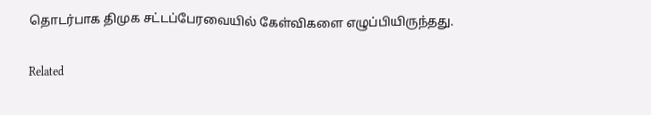தொடர்பாக திமுக சட்டப்பேரவையில் கேள்விகளை எழுப்பியிருந்தது.

Related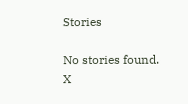Stories

No stories found.
X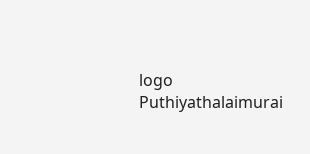logo
Puthiyathalaimurai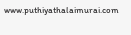www.puthiyathalaimurai.com